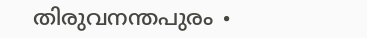തിരുവനന്തപുരം ∙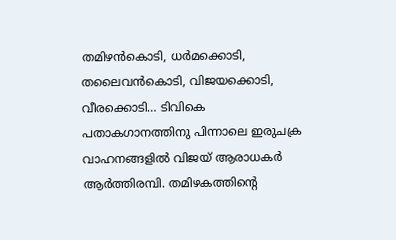തമിഴൻകൊടി, ധർമക്കൊടി, തലൈവൻകൊടി, വിജയക്കൊടി, വീരക്കൊടി… ടിവികെ പതാകഗാനത്തിനു പിന്നാലെ ഇരുചക്ര വാഹനങ്ങളിൽ വിജയ് ആരാധകർ ആർത്തിരമ്പി. തമിഴകത്തിന്റെ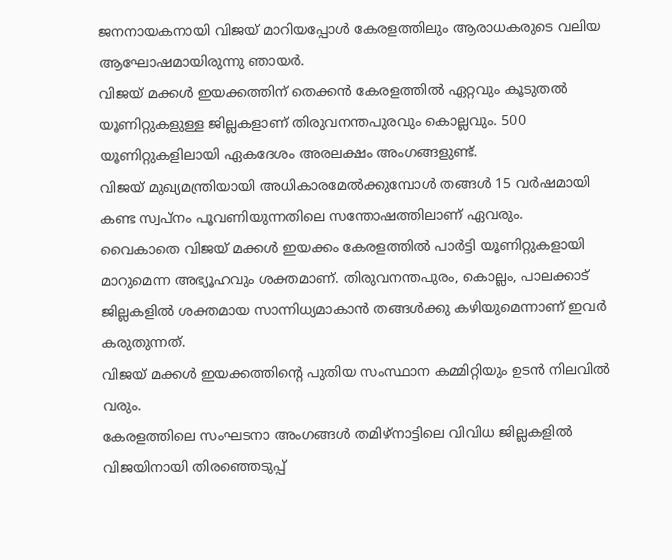ജനനായകനായി വിജയ് മാറിയപ്പോൾ കേരളത്തിലും ആരാധകരുടെ വലിയ ആഘോഷമായിരുന്നു ഞായർ.
വിജയ് മക്കൾ ഇയക്കത്തിന് തെക്കൻ കേരളത്തിൽ ഏറ്റവും കൂടുതൽ യൂണിറ്റുകളുള്ള ജില്ലകളാണ് തിരുവനന്തപുരവും കൊല്ലവും. 500 യൂണിറ്റുകളിലായി ഏകദേശം അരലക്ഷം അംഗങ്ങളുണ്ട്.
വിജയ് മുഖ്യമന്ത്രിയായി അധികാരമേൽക്കുമ്പോൾ തങ്ങൾ 15 വർഷമായി കണ്ട സ്വപ്നം പൂവണിയുന്നതിലെ സന്തോഷത്തിലാണ് ഏവരും.
വൈകാതെ വിജയ് മക്കൾ ഇയക്കം കേരളത്തിൽ പാർട്ടി യൂണിറ്റുകളായി മാറുമെന്ന അഭ്യൂഹവും ശക്തമാണ്. തിരുവനന്തപുരം, കൊല്ലം, പാലക്കാട് ജില്ലകളിൽ ശക്തമായ സാന്നിധ്യമാകാൻ തങ്ങൾക്കു കഴിയുമെന്നാണ് ഇവർ കരുതുന്നത്.
വിജയ് മക്കൾ ഇയക്കത്തിന്റെ പുതിയ സംസ്ഥാന കമ്മിറ്റിയും ഉടൻ നിലവിൽ വരും.
കേരളത്തിലെ സംഘടനാ അംഗങ്ങൾ തമിഴ്നാട്ടിലെ വിവിധ ജില്ലകളിൽ വിജയിനായി തിരഞ്ഞെടുപ്പ്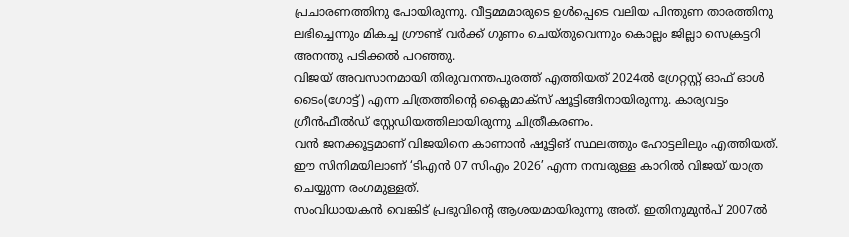പ്രചാരണത്തിനു പോയിരുന്നു. വീട്ടമ്മമാരുടെ ഉൾപ്പെടെ വലിയ പിന്തുണ താരത്തിനു ലഭിച്ചെന്നും മികച്ച ഗ്രൗണ്ട് വർക്ക് ഗുണം ചെയ്തുവെന്നും കൊല്ലം ജില്ലാ സെക്രട്ടറി അനന്തു പടിക്കൽ പറഞ്ഞു.
വിജയ് അവസാനമായി തിരുവനന്തപുരത്ത് എത്തിയത് 2024ൽ ഗ്രേറ്റസ്റ്റ് ഓഫ് ഓൾ ടൈം(ഗോട്ട്) എന്ന ചിത്രത്തിന്റെ ക്ലൈമാക്സ് ഷൂട്ടിങ്ങിനായിരുന്നു. കാര്യവട്ടം ഗ്രീൻഫീൽഡ് സ്റ്റേഡിയത്തിലായിരുന്നു ചിത്രീകരണം.
വൻ ജനക്കൂട്ടമാണ് വിജയിനെ കാണാൻ ഷൂട്ടിങ് സ്ഥലത്തും ഹോട്ടലിലും എത്തിയത്. ഈ സിനിമയിലാണ് ‘ടിഎൻ 07 സിഎം 2026’ എന്ന നമ്പരുള്ള കാറിൽ വിജയ് യാത്ര ചെയ്യുന്ന രംഗമുള്ളത്.
സംവിധായകൻ വെങ്കിട് പ്രഭുവിന്റെ ആശയമായിരുന്നു അത്. ഇതിനുമുൻപ് 2007ൽ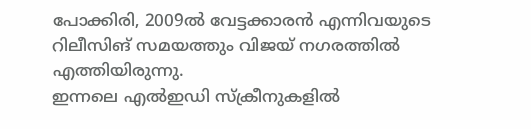പോക്കിരി, 2009ൽ വേട്ടക്കാരൻ എന്നിവയുടെ റിലീസിങ് സമയത്തും വിജയ് നഗരത്തിൽ എത്തിയിരുന്നു.
ഇന്നലെ എൽഇഡി സ്ക്രീനുകളിൽ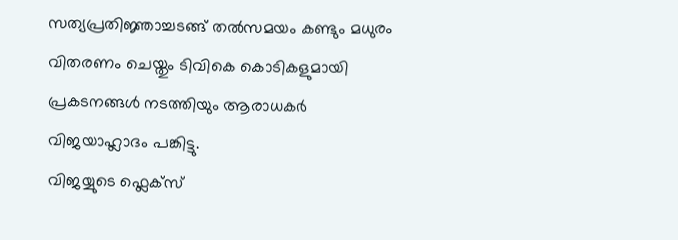സത്യപ്രതിജ്ഞാച്ചടങ്ങ് തൽസമയം കണ്ടും മധുരം വിതരണം ചെയ്തും ടിവികെ കൊടികളുമായി പ്രകടനങ്ങൾ നടത്തിയും ആരാധകർ വിജയാഹ്ലാദം പങ്കിട്ടു.
വിജയ്യുടെ ഫ്ലെക്സ്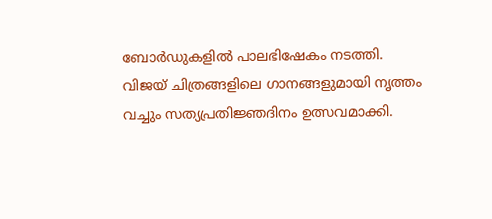ബോർഡുകളിൽ പാലഭിഷേകം നടത്തി. വിജയ് ചിത്രങ്ങളിലെ ഗാനങ്ങളുമായി നൃത്തം വച്ചും സത്യപ്രതിജ്ഞദിനം ഉത്സവമാക്കി.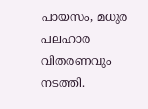പായസം, മധുര പലഹാര വിതരണവും നടത്തി.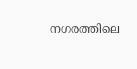നഗരത്തിലെ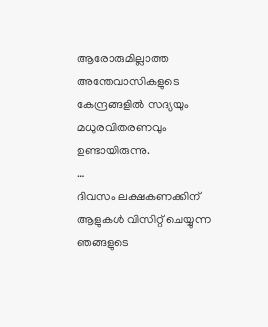ആരോരുമില്ലാത്ത അന്തേവാസികളുടെ കേന്ദ്രങ്ങളിൽ സദ്യയും മധുരവിതരണവും ഉണ്ടായിരുന്നു.
…
ദിവസം ലക്ഷകണക്കിന് ആളുകൾ വിസിറ്റ് ചെയ്യുന്ന ഞങ്ങളുടെ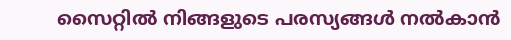സൈറ്റിൽ നിങ്ങളുടെ പരസ്യങ്ങൾ നൽകാൻ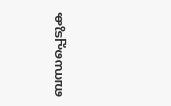ബന്ധപ്പെടുക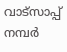വാട്സാപ്പ് നമ്പർ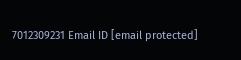7012309231 Email ID [email protected]